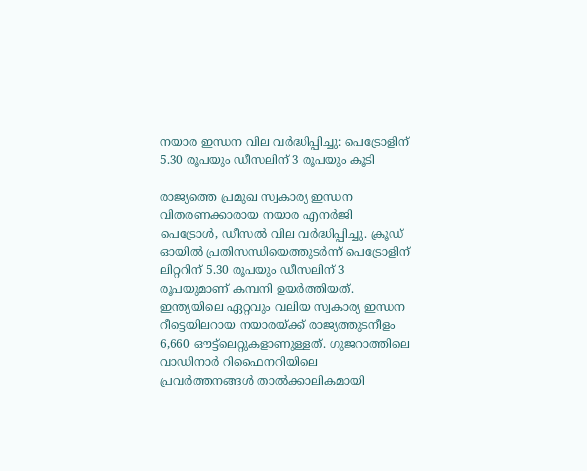നയാര ഇന്ധന വില വർദ്ധിപ്പിച്ചു: പെട്രോളിന് 5.30 രൂപയും ഡീസലിന് 3 രൂപയും കൂടി

രാജ്യത്തെ പ്രമുഖ സ്വകാര്യ ഇന്ധന വിതരണക്കാരായ നയാര എനർജി പെട്രോൾ, ഡീസൽ വില വർദ്ധിപ്പിച്ചു. ക്രൂഡ് ഓയിൽ പ്രതിസന്ധിയെത്തുടർന്ന് പെട്രോളിന് ലിറ്ററിന് 5.30 രൂപയും ഡീസലിന് 3 രൂപയുമാണ് കമ്പനി ഉയർത്തിയത്. ഇന്ത്യയിലെ ഏറ്റവും വലിയ സ്വകാര്യ ഇന്ധന റീട്ടെയിലറായ നയാരയ്ക്ക് രാജ്യത്തുടനീളം 6,660 ഔട്ട്‌ലെറ്റുകളാണുള്ളത്. ഗുജറാത്തിലെ വാഡിനാർ റിഫൈനറിയിലെ പ്രവർത്തനങ്ങൾ താൽക്കാലികമായി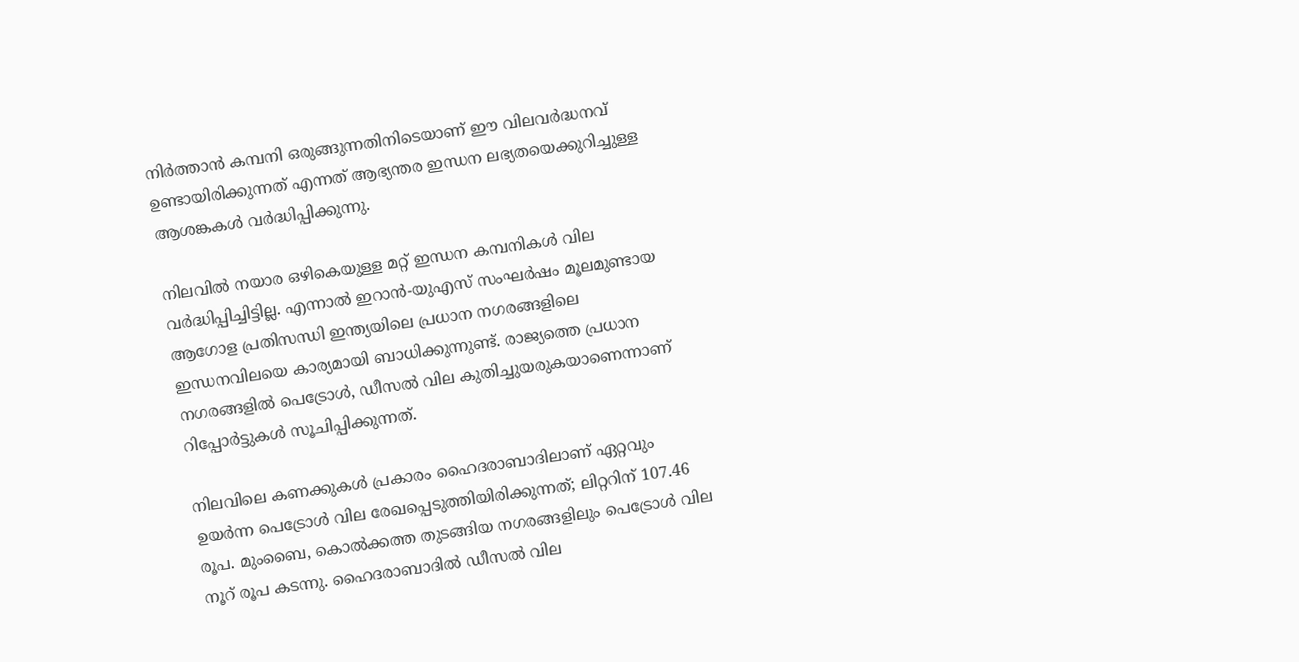നിർത്താൻ കമ്പനി ഒരുങ്ങുന്നതിനിടെയാണ് ഈ വിലവർദ്ധനവ് ഉണ്ടായിരിക്കുന്നത് എന്നത് ആഭ്യന്തര ഇന്ധന ലഭ്യതയെക്കുറിച്ചുള്ള ആശങ്കകൾ വർദ്ധിപ്പിക്കുന്നു.

നിലവിൽ നയാര ഒഴികെയുള്ള മറ്റ് ഇന്ധന കമ്പനികൾ വില വർദ്ധിപ്പിച്ചിട്ടില്ല. എന്നാൽ ഇറാൻ-യുഎസ് സംഘർഷം മൂലമുണ്ടായ ആഗോള പ്രതിസന്ധി ഇന്ത്യയിലെ പ്രധാന നഗരങ്ങളിലെ ഇന്ധനവിലയെ കാര്യമായി ബാധിക്കുന്നുണ്ട്. രാജ്യത്തെ പ്രധാന നഗരങ്ങളിൽ പെട്രോൾ, ഡീസൽ വില കുതിച്ചുയരുകയാണെന്നാണ് റിപ്പോർട്ടുകൾ സൂചിപ്പിക്കുന്നത്.

നിലവിലെ കണക്കുകൾ പ്രകാരം ഹൈദരാബാദിലാണ് ഏറ്റവും ഉയർന്ന പെട്രോൾ വില രേഖപ്പെടുത്തിയിരിക്കുന്നത്; ലിറ്ററിന് 107.46 രൂപ. മുംബൈ, കൊൽക്കത്ത തുടങ്ങിയ നഗരങ്ങളിലും പെട്രോൾ വില നൂറ് രൂപ കടന്നു. ഹൈദരാബാദിൽ ഡീസൽ വില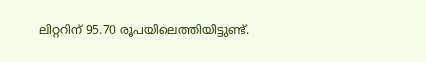ലിറ്ററിന് 95.70 രൂപയിലെത്തിയിട്ടുണ്ട്.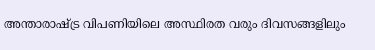അന്താരാഷ്ട്ര വിപണിയിലെ അസ്ഥിരത വരും ദിവസങ്ങളിലും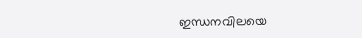ഇന്ധനവിലയെ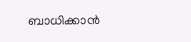ബാധിക്കാൻ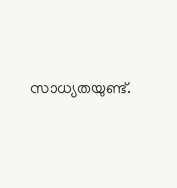സാധ്യതയുണ്ട്.